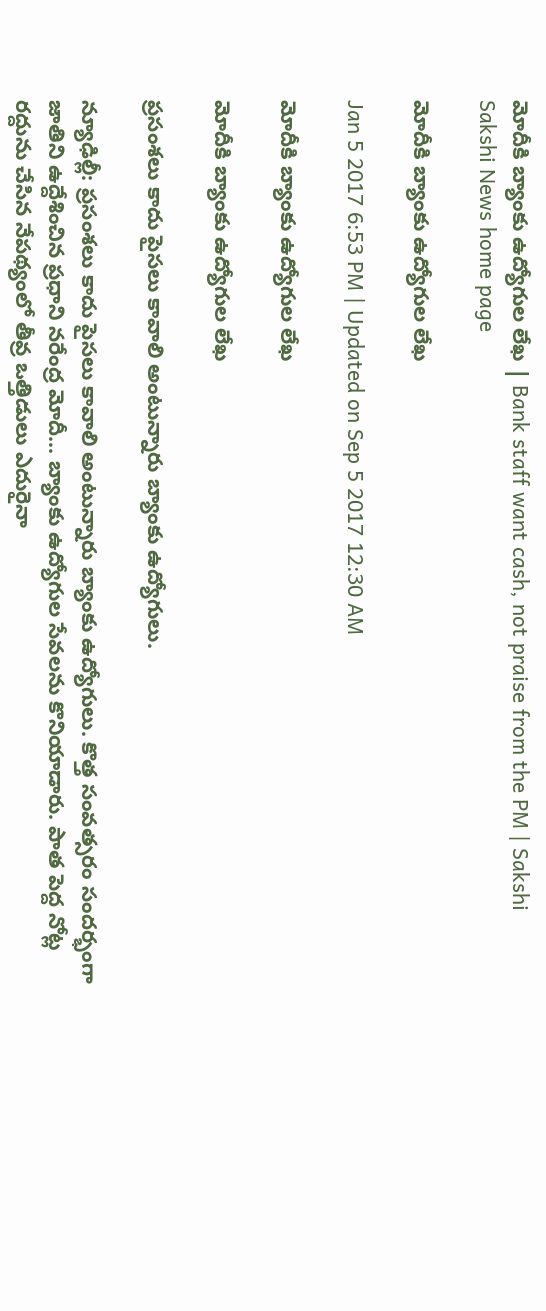మోదీకి బ్యాంకు ఉద్యోగుల లేఖ | Bank staff want cash, not praise from the PM | Sakshi
Sakshi News home page

మోదీకి బ్యాంకు ఉద్యోగుల లేఖ

Jan 5 2017 6:53 PM | Updated on Sep 5 2017 12:30 AM

మోదీకి బ్యాంకు ఉద్యోగుల లేఖ

మోదీకి బ్యాంకు ఉద్యోగుల లేఖ

ప్రసంశలు కాదు పైసలు కావాలి అంటున్నారు బ్యాంకు ఉద్యోగులు.

న్యూఢిల్లీ: ప్రసంశలు కాదు పైసలు కావాలి అంటున్నారు బ్యాంకు ఉద్యోగులు. కొత్త సంవత్సరం సందర్భంగా జాతిని ఉద్దేశించిన ప్రధాని నరేంద్ర మోదీ... బ్యాంకు ఉద్యోగుల సేవలను కొనియాడారు. పాత పెద్ద నోట్ల రద్దును చేసిన నేపథ్యంలో తీవ్ర ఒత్తిడులు ఎదురైనా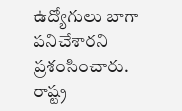ఉద్యోగులు బాగా పనిచేశారని ప్రశంసించారు. రాష్ట్ర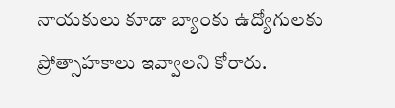నాయకులు కూడా బ్యాంకు ఉద్యోగులకు ప్రోత్సాహకాలు ఇవ్వాలని కోరారు.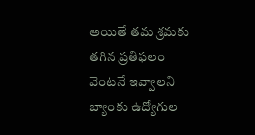అయితే తమ శ్రమకు తగిన ప్రతిఫలం వెంటనే ఇవ్వాలని బ్యాంకు ఉద్యోగుల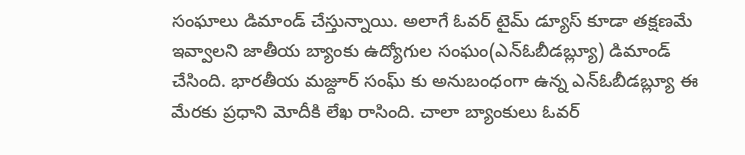సంఘాలు డిమాండ్‌ చేస్తున్నాయి. అలాగే ఓవర్‌ టైమ్‌ డ్యూస్‌ కూడా తక్షణమే ఇవ్వాలని జాతీయ బ్యాంకు ఉద్యోగుల సంఘం(ఎన్‌ఓబీడబ్ల్యూ) డిమాండ్‌ చేసింది. భారతీయ మజ్దూర్‌ సంఘ్‌ కు అనుబంధంగా ఉన్న ఎన్‌ఓబీడబ్ల్యూ ఈ మేరకు ప్రధాని మోదీకి లేఖ రాసింది. చాలా బ్యాంకులు ఓవర్‌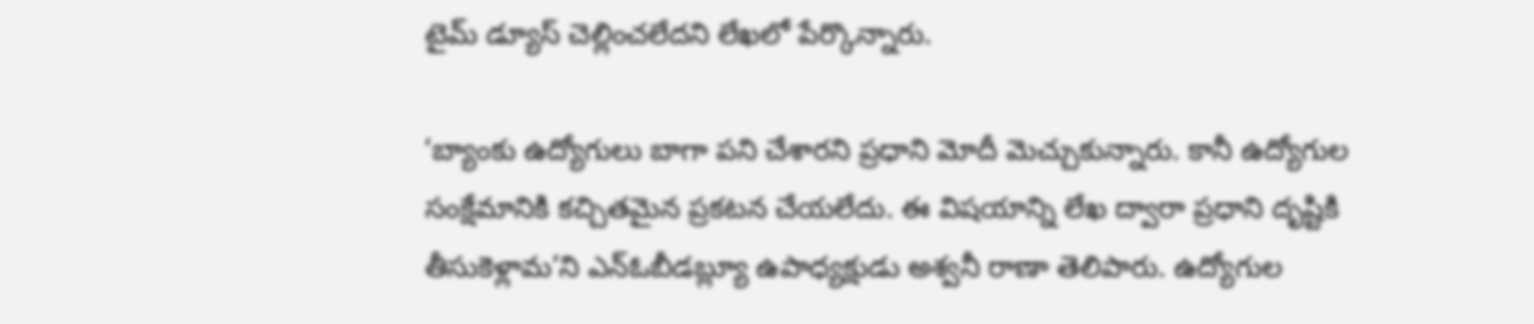టైమ్‌ డ్యూస్‌ చెల్లించలేదని లేఖలో పేర్కొన్నారు.

‘బ్యాంకు ఉద్యోగులు బాగా పని చేశారని ప్రధాని మోదీ మెచ్చుకున్నారు. కానీ ఉద్యోగుల సంక్షేమానికి కచ్చితమైన ప్రకటన చేయలేదు. ఈ విషయాన్ని లేఖ ద్వారా ప్రధాని దృష్టికి తీసుకెళ్లామ’ని ఎన్‌ఓబీడబ్ల్యూ ఉపాధ్యక్షుడు అశ్వనీ రాణా తెలిపారు. ఉద్యోగుల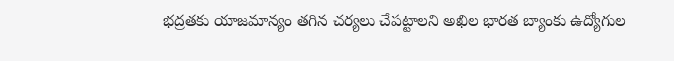భద్రతకు యాజమాన్యం తగిన చర్యలు చేపట్టాలని అఖిల భారత బ్యాంకు ఉద్యోగుల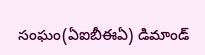సంఘం(ఏఐబీఈఏ) డిమాండ్‌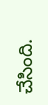చేసింది.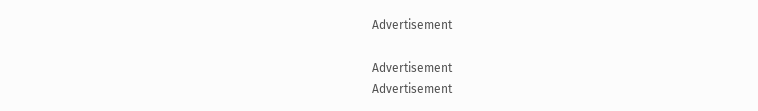Advertisement

Advertisement
Advertisement